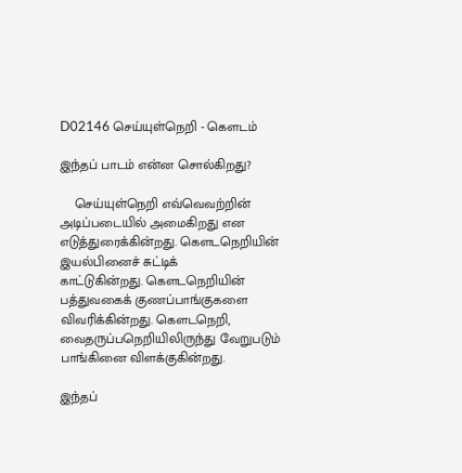D02146 செய்யுள்நெறி - கௌடம்

இந்தப் பாடம் என்ன சொல்கிறது?

    செய்யுள்நெறி எவ்வெவற்றின் அடிப்படையில் அமைகிறது என
எடுத்துரைக்கின்றது. கௌடநெறியின் இயல்பினைச் சுட்டிக்
காட்டுகின்றது. கௌடநெறியின் பத்துவகைக் குணப்பாங்குகளை
விவரிக்கின்றது. கௌடநெறி, வைதருப்பநெறியிலிருந்து வேறுபடும்
பாங்கினை விளக்குகின்றது.

இந்தப்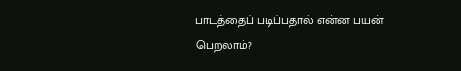பாடத்தைப் படிப்பதால் என்ன பயன் பெறலாம்?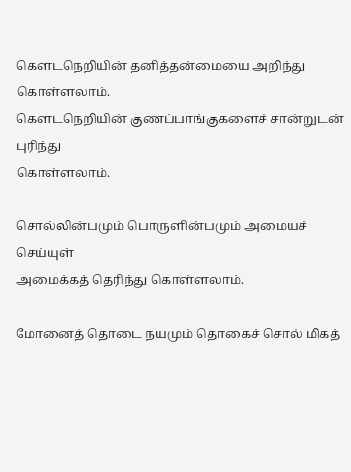கௌடநெறியின் தனித்தன்மையை அறிந்து கொள்ளலாம்.
கௌடநெறியின் குணப்பாங்குகளைச் சான்றுடன் புரிந்து
கொள்ளலாம்.

சொல்லின்பமும் பொருளின்பமும் அமையச் செய்யுள்
அமைக்கத் தெரிந்து கொள்ளலாம்.

மோனைத் தொடை நயமும் தொகைச் சொல் மிகத்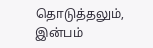தொடுத்தலும், இன்பம்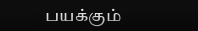பயக்கும்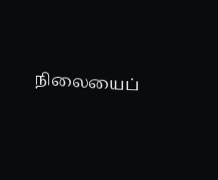நிலையைப்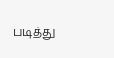படித்து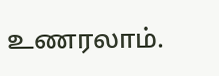உணரலாம்.